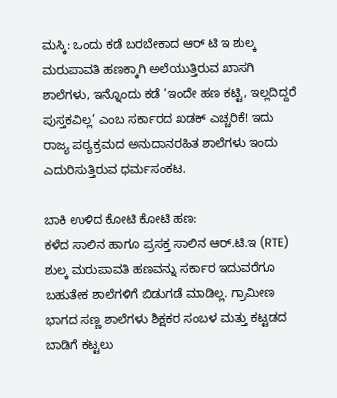ಮಸ್ಕಿ: ಒಂದು ಕಡೆ ಬರಬೇಕಾದ ಆರ್ ಟಿ ಇ ಶುಲ್ಕ ಮರುಪಾವತಿ ಹಣಕ್ಕಾಗಿ ಅಲೆಯುತ್ತಿರುವ ಖಾಸಗಿ ಶಾಲೆಗಳು, ಇನ್ನೊಂದು ಕಡೆ ‘ಇಂದೇ ಹಣ ಕಟ್ಟಿ, ಇಲ್ಲದಿದ್ದರೆ ಪುಸ್ತಕವಿಲ್ಲ’ ಎಂಬ ಸರ್ಕಾರದ ಖಡಕ್ ಎಚ್ಚರಿಕೆ! ಇದು ರಾಜ್ಯ ಪಠ್ಯಕ್ರಮದ ಅನುದಾನರಹಿತ ಶಾಲೆಗಳು ಇಂದು ಎದುರಿಸುತ್ತಿರುವ ಧರ್ಮಸಂಕಟ.

ಬಾಕಿ ಉಳಿದ ಕೋಟಿ ಕೋಟಿ ಹಣ:
ಕಳೆದ ಸಾಲಿನ ಹಾಗೂ ಪ್ರಸಕ್ತ ಸಾಲಿನ ಆರ್.ಟಿ.ಇ (RTE) ಶುಲ್ಕ ಮರುಪಾವತಿ ಹಣವನ್ನು ಸರ್ಕಾರ ಇದುವರೆಗೂ ಬಹುತೇಕ ಶಾಲೆಗಳಿಗೆ ಬಿಡುಗಡೆ ಮಾಡಿಲ್ಲ. ಗ್ರಾಮೀಣ ಭಾಗದ ಸಣ್ಣ ಶಾಲೆಗಳು ಶಿಕ್ಷಕರ ಸಂಬಳ ಮತ್ತು ಕಟ್ಟಡದ ಬಾಡಿಗೆ ಕಟ್ಟಲು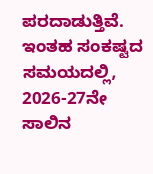ಪರದಾಡುತ್ತಿವೆ. ಇಂತಹ ಸಂಕಷ್ಟದ ಸಮಯದಲ್ಲಿ, 2026-27ನೇ ಸಾಲಿನ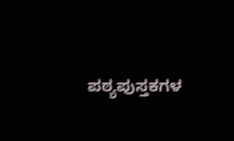ಪಠ್ಯಪುಸ್ತಕಗಳ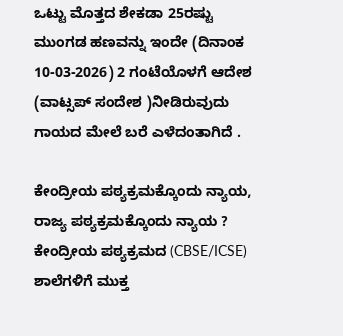ಒಟ್ಟು ಮೊತ್ತದ ಶೇಕಡಾ 25ರಷ್ಟು ಮುಂಗಡ ಹಣವನ್ನು ಇಂದೇ (ದಿನಾಂಕ 10-03-2026) 2 ಗಂಟೆಯೊಳಗೆ ಆದೇಶ (ವಾಟ್ಸಪ್ ಸಂದೇಶ )ನೀಡಿರುವುದು ಗಾಯದ ಮೇಲೆ ಬರೆ ಎಳೆದಂತಾಗಿದೆ .

ಕೇಂದ್ರೀಯ ಪಠ್ಯಕ್ರಮಕ್ಕೊಂದು ನ್ಯಾಯ, ರಾಜ್ಯ ಪಠ್ಯಕ್ರಮಕ್ಕೊಂದು ನ್ಯಾಯ ?
ಕೇಂದ್ರೀಯ ಪಠ್ಯಕ್ರಮದ (CBSE/ICSE) ಶಾಲೆಗಳಿಗೆ ಮುಕ್ತ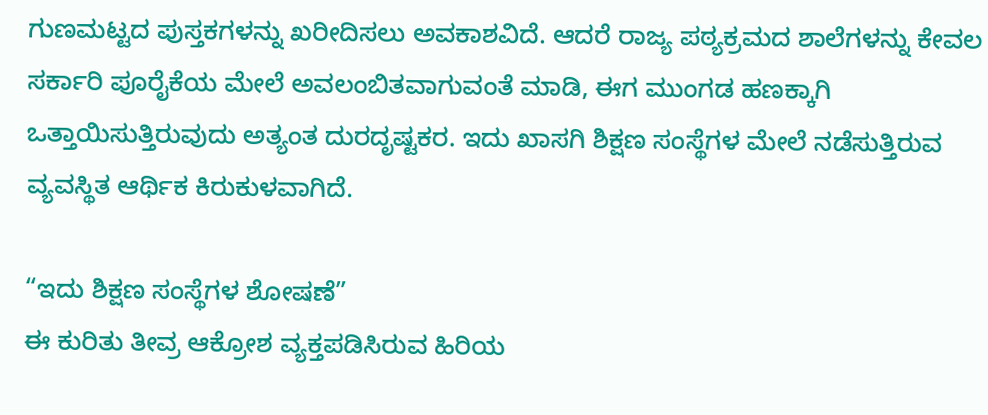ಗುಣಮಟ್ಟದ ಪುಸ್ತಕಗಳನ್ನು ಖರೀದಿಸಲು ಅವಕಾಶವಿದೆ. ಆದರೆ ರಾಜ್ಯ ಪಠ್ಯಕ್ರಮದ ಶಾಲೆಗಳನ್ನು ಕೇವಲ ಸರ್ಕಾರಿ ಪೂರೈಕೆಯ ಮೇಲೆ ಅವಲಂಬಿತವಾಗುವಂತೆ ಮಾಡಿ, ಈಗ ಮುಂಗಡ ಹಣಕ್ಕಾಗಿ ಒತ್ತಾಯಿಸುತ್ತಿರುವುದು ಅತ್ಯಂತ ದುರದೃಷ್ಟಕರ. ಇದು ಖಾಸಗಿ ಶಿಕ್ಷಣ ಸಂಸ್ಥೆಗಳ ಮೇಲೆ ನಡೆಸುತ್ತಿರುವ ವ್ಯವಸ್ಥಿತ ಆರ್ಥಿಕ ಕಿರುಕುಳವಾಗಿದೆ.

“ಇದು ಶಿಕ್ಷಣ ಸಂಸ್ಥೆಗಳ ಶೋಷಣೆ”
ಈ ಕುರಿತು ತೀವ್ರ ಆಕ್ರೋಶ ವ್ಯಕ್ತಪಡಿಸಿರುವ ಹಿರಿಯ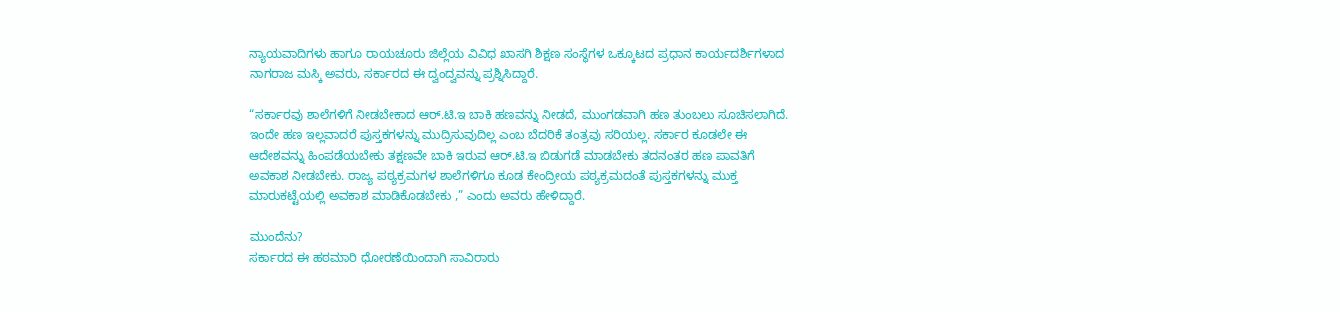ನ್ಯಾಯವಾದಿಗಳು ಹಾಗೂ ರಾಯಚೂರು ಜಿಲ್ಲೆಯ ವಿವಿಧ ಖಾಸಗಿ ಶಿಕ್ಷಣ ಸಂಸ್ಥೆಗಳ ಒಕ್ಕೂಟದ ಪ್ರಧಾನ ಕಾರ್ಯದರ್ಶಿಗಳಾದ ನಾಗರಾಜ ಮಸ್ಕಿ ಅವರು, ಸರ್ಕಾರದ ಈ ದ್ವಂದ್ವವನ್ನು ಪ್ರಶ್ನಿಸಿದ್ದಾರೆ.

“ಸರ್ಕಾರವು ಶಾಲೆಗಳಿಗೆ ನೀಡಬೇಕಾದ ಆರ್.ಟಿ.ಇ ಬಾಕಿ ಹಣವನ್ನು ನೀಡದೆ, ಮುಂಗಡವಾಗಿ ಹಣ ತುಂಬಲು ಸೂಚಿಸಲಾಗಿದೆ. ಇಂದೇ ಹಣ ಇಲ್ಲವಾದರೆ ಪುಸ್ತಕಗಳನ್ನು ಮುದ್ರಿಸುವುದಿಲ್ಲ ಎಂಬ ಬೆದರಿಕೆ ತಂತ್ರವು ಸರಿಯಲ್ಲ. ಸರ್ಕಾರ ಕೂಡಲೇ ಈ ಆದೇಶವನ್ನು ಹಿಂಪಡೆಯಬೇಕು ತಕ್ಷಣವೇ ಬಾಕಿ ಇರುವ ಆರ್.ಟಿ.ಇ ಬಿಡುಗಡೆ ಮಾಡಬೇಕು ತದನಂತರ ಹಣ ಪಾವತಿಗೆ ಅವಕಾಶ ನೀಡಬೇಕು. ರಾಜ್ಯ ಪಠ್ಯಕ್ರಮಗಳ ಶಾಲೆಗಳಿಗೂ ಕೂಡ ಕೇಂದ್ರೀಯ ಪಠ್ಯಕ್ರಮದಂತೆ ಪುಸ್ತಕಗಳನ್ನು ಮುಕ್ತ ಮಾರುಕಟ್ಟೆಯಲ್ಲಿ ಅವಕಾಶ ಮಾಡಿಕೊಡಬೇಕು ,” ಎಂದು ಅವರು ಹೇಳಿದ್ದಾರೆ.

ಮುಂದೆನು?
ಸರ್ಕಾರದ ಈ ಹಠಮಾರಿ ಧೋರಣೆಯಿಂದಾಗಿ ಸಾವಿರಾರು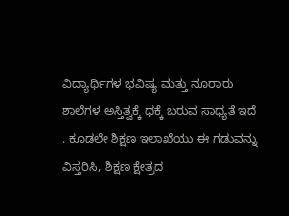ವಿದ್ಯಾರ್ಥಿಗಳ ಭವಿಷ್ಯ ಮತ್ತು ನೂರಾರು ಶಾಲೆಗಳ ಅಸ್ತಿತ್ವಕ್ಕೆ ಧಕ್ಕೆ ಬರುವ ಸಾಧ್ಯತೆ ಇದೆ . ಕೂಡಲೇ ಶಿಕ್ಷಣ ಇಲಾಖೆಯು ಈ ಗಡುವನ್ನು ವಿಸ್ತರಿಸಿ, ಶಿಕ್ಷಣ ಕ್ಷೇತ್ರದ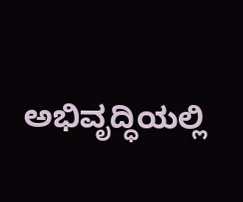ಅಭಿವೃದ್ಧಿಯಲ್ಲಿ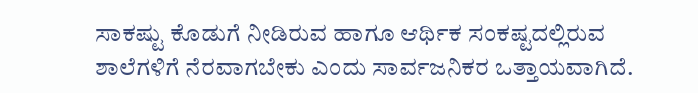ಸಾಕಷ್ಟು ಕೊಡುಗೆ ನೀಡಿರುವ ಹಾಗೂ ಆರ್ಥಿಕ ಸಂಕಷ್ಟದಲ್ಲಿರುವ ಶಾಲೆಗಳಿಗೆ ನೆರವಾಗಬೇಕು ಎಂದು ಸಾರ್ವಜನಿಕರ ಒತ್ತಾಯವಾಗಿದೆ.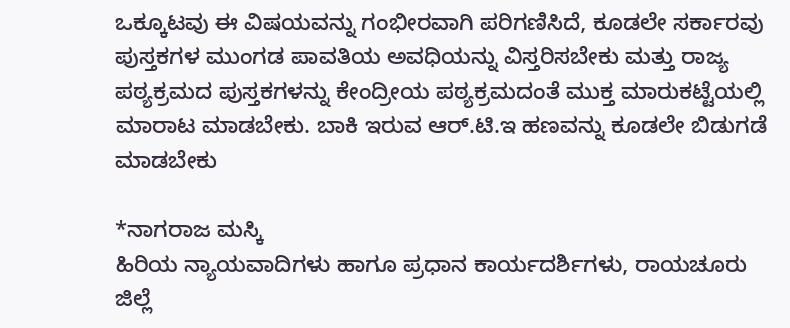ಒಕ್ಕೂಟವು ಈ ವಿಷಯವನ್ನು ಗಂಭೀರವಾಗಿ ಪರಿಗಣಿಸಿದೆ, ಕೂಡಲೇ ಸರ್ಕಾರವು ಪುಸ್ತಕಗಳ ಮುಂಗಡ ಪಾವತಿಯ ಅವಧಿಯನ್ನು ವಿಸ್ತರಿಸಬೇಕು ಮತ್ತು ರಾಜ್ಯ ಪಠ್ಯಕ್ರಮದ ಪುಸ್ತಕಗಳನ್ನು ಕೇಂದ್ರೀಯ ಪಠ್ಯಕ್ರಮದಂತೆ ಮುಕ್ತ ಮಾರುಕಟ್ಟೆಯಲ್ಲಿ ಮಾರಾಟ ಮಾಡಬೇಕು. ಬಾಕಿ ಇರುವ ಆರ್.ಟಿ.ಇ ಹಣವನ್ನು ಕೂಡಲೇ ಬಿಡುಗಡೆ ಮಾಡಬೇಕು

*ನಾಗರಾಜ ಮಸ್ಕಿ
ಹಿರಿಯ ನ್ಯಾಯವಾದಿಗಳು ಹಾಗೂ ಪ್ರಧಾನ ಕಾರ್ಯದರ್ಶಿಗಳು, ರಾಯಚೂರು ಜಿಲ್ಲೆ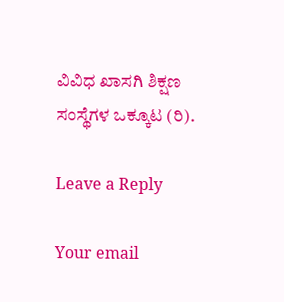ವಿವಿಧ ಖಾಸಗಿ ಶಿಕ್ಷಣ ಸಂಸ್ಥೆಗಳ ಒಕ್ಕೂಟ (ರಿ).

Leave a Reply

Your email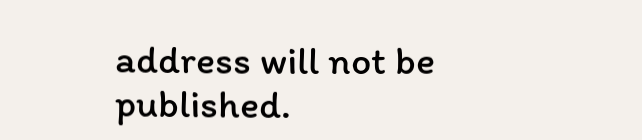address will not be published.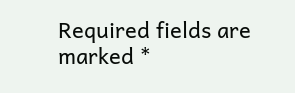Required fields are marked *